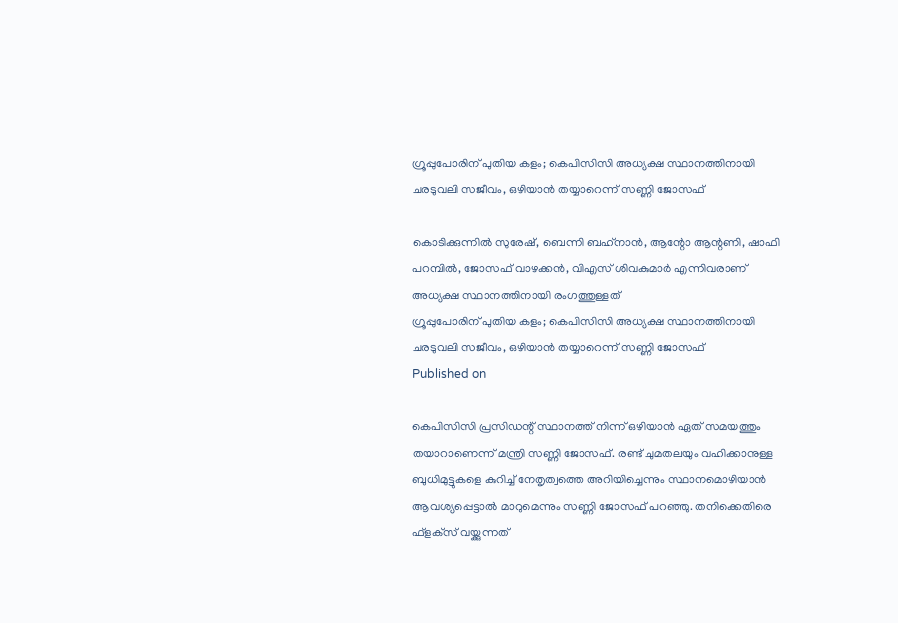ഗ്രൂപ്പുപോരിന് പുതിയ കളം; കെപിസിസി അധ്യക്ഷ സ്ഥാനത്തിനായി ചരടുവലി സജീവം, ഒഴിയാന്‍ തയ്യാറെന്ന് സണ്ണി ജോസഫ്

കൊടിക്കുന്നില്‍ സുരേഷ്, ബെന്നി ബഹ്‌നാന്‍, ആന്റോ ആന്റണി, ഷാഫി പറമ്പില്‍, ജോസഫ് വാഴക്കന്‍, വിഎസ് ശിവകുമാര്‍ എന്നിവരാണ് അധ്യക്ഷ സ്ഥാനത്തിനായി രംഗത്തുള്ളത്
ഗ്രൂപ്പുപോരിന് പുതിയ കളം; കെപിസിസി അധ്യക്ഷ സ്ഥാനത്തിനായി ചരടുവലി സജീവം, ഒഴിയാന്‍ തയ്യാറെന്ന് സണ്ണി ജോസഫ്
Published on

കെപിസിസി പ്രസിഡന്റ് സ്ഥാനത്ത് നിന്ന് ഒഴിയാന്‍ ഏത് സമയത്തും തയാറാണെന്ന് മന്ത്രി സണ്ണി ജോസഫ്. രണ്ട് ചുമതലയും വഹിക്കാനുള്ള ബുധിമുട്ടുകളെ കുറിച്ച് നേതൃത്വത്തെ അറിയിച്ചെന്നും സ്ഥാനമൊഴിയാന്‍ ആവശ്യപ്പെട്ടാല്‍ മാറുമെന്നും സണ്ണി ജോസഫ് പറഞ്ഞു. തനിക്കെതിരെ ഫ്‌ളക്‌സ് വയ്ക്കുന്നത്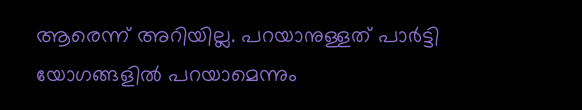ആരെന്ന് അറിയില്ല. പറയാനുള്ളത് പാര്‍ട്ടി യോഗങ്ങളില്‍ പറയാമെന്നും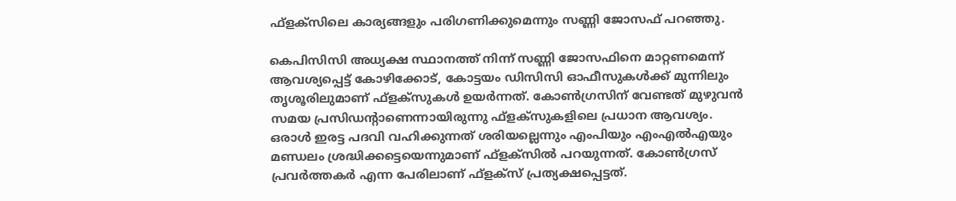ഫ്‌ളക്‌സിലെ കാര്യങ്ങളും പരിഗണിക്കുമെന്നും സണ്ണി ജോസഫ് പറഞ്ഞു.

കെപിസിസി അധ്യക്ഷ സ്ഥാനത്ത് നിന്ന് സണ്ണി ജോസഫിനെ മാറ്റണമെന്ന് ആവശ്യപ്പെട്ട് കോഴിക്കോട്, കോട്ടയം ഡിസിസി ഓഫീസുകള്‍ക്ക് മുന്നിലും തൃശൂരിലുമാണ് ഫ്‌ളക്‌സുകള്‍ ഉയര്‍ന്നത്. കോണ്‍ഗ്രസിന് വേണ്ടത് മുഴുവന്‍ സമയ പ്രസിഡന്റാണെന്നായിരുന്നു ഫ്‌ളക്‌സുകളിലെ പ്രധാന ആവശ്യം. ഒരാള്‍ ഇരട്ട പദവി വഹിക്കുന്നത് ശരിയല്ലെന്നും എംപിയും എംഎല്‍എയും മണ്ഡലം ശ്രദ്ധിക്കട്ടെയെന്നുമാണ് ഫ്ളക്സില്‍ പറയുന്നത്. കോണ്‍ഗ്രസ് പ്രവര്‍ത്തകര്‍ എന്ന പേരിലാണ് ഫ്ളക്സ് പ്രത്യക്ഷപ്പെട്ടത്.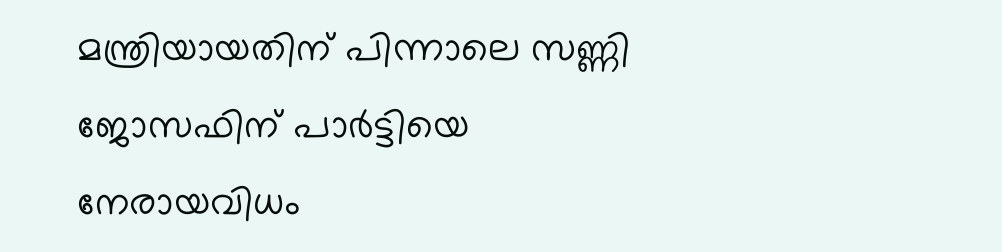മന്ത്രിയായതിന് പിന്നാലെ സണ്ണി ജോസഫിന് പാര്‍ട്ടിയെ നേരായവിധം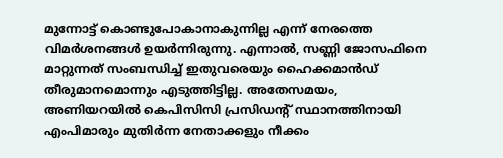മുന്നോട്ട് കൊണ്ടുപോകാനാകുന്നില്ല എന്ന് നേരത്തെ വിമര്‍ശനങ്ങള്‍ ഉയര്‍ന്നിരുന്നു. എന്നാല്‍, സണ്ണി ജോസഫിനെ മാറ്റുന്നത് സംബന്ധിച്ച് ഇതുവരെയും ഹൈക്കമാന്‍ഡ് തീരുമാനമൊന്നും എടുത്തിട്ടില്ല. അതേസമയം, അണിയറയില്‍ കെപിസിസി പ്രസിഡന്റ് സ്ഥാനത്തിനായി എംപിമാരും മുതിര്‍ന്ന നേതാക്കളും നീക്കം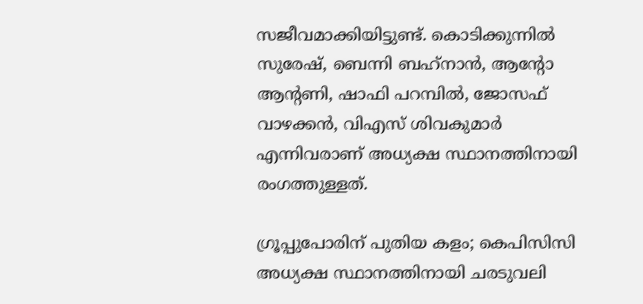സജീവമാക്കിയിട്ടുണ്ട്. കൊടിക്കുന്നില്‍ സുരേഷ്, ബെന്നി ബഹ്‌നാന്‍, ആന്റോ ആന്റണി, ഷാഫി പറമ്പില്‍, ജോസഫ് വാഴക്കന്‍, വിഎസ് ശിവകുമാര്‍ എന്നിവരാണ് അധ്യക്ഷ സ്ഥാനത്തിനായി രംഗത്തുള്ളത്.

ഗ്രൂപ്പുപോരിന് പുതിയ കളം; കെപിസിസി അധ്യക്ഷ സ്ഥാനത്തിനായി ചരടുവലി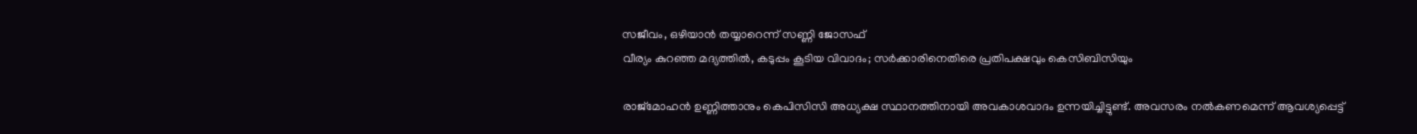സജീവം, ഒഴിയാന്‍ തയ്യാറെന്ന് സണ്ണി ജോസഫ്
വീര്യം കുറഞ്ഞ മദ്യത്തില്‍, കടുപ്പം കൂടിയ വിവാദം; സര്‍ക്കാരിനെതിരെ പ്രതിപക്ഷവും കെസിബിസിയും

രാജ്മോഹൻ ഉണ്ണിത്താനും കെപിസിസി അധ്യക്ഷ സ്ഥാനത്തിനായി അവകാശവാദം ഉന്നയിച്ചിട്ടുണ്ട്. അവസരം നൽകണമെന്ന് ആവശ്യപ്പെട്ട്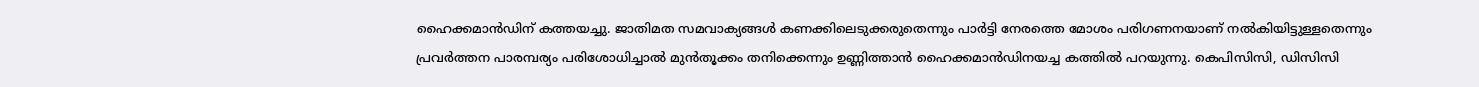ഹൈക്കമാൻഡിന് കത്തയച്ചു. ജാതിമത സമവാക്യങ്ങൾ കണക്കിലെടുക്കരുതെന്നും പാർട്ടി നേരത്തെ മോശം പരിഗണനയാണ് നൽകിയിട്ടുള്ളതെന്നും പ്രവർത്തന പാരമ്പര്യം പരിശോധിച്ചാൽ മുൻതൂക്കം തനിക്കെന്നും ഉണ്ണിത്താൻ ഹൈക്കമാൻഡിനയച്ച കത്തിൽ പറയുന്നു. കെപിസിസി, ഡിസിസി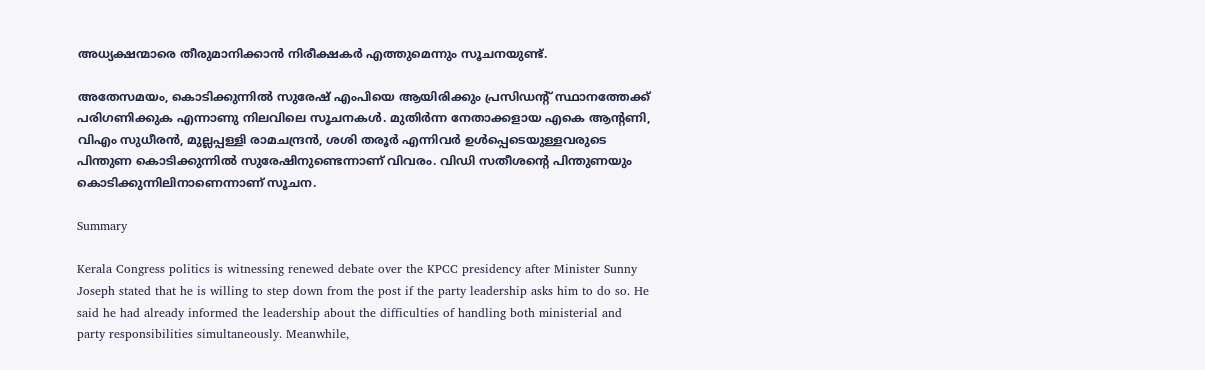അധ്യക്ഷന്മാരെ തീരുമാനിക്കാൻ നിരീക്ഷകർ എത്തുമെന്നും സൂചനയുണ്ട്.

അതേസമയം, കൊടിക്കുന്നിൽ സുരേഷ് എംപിയെ ആയിരിക്കും പ്രസിഡന്റ് സ്ഥാനത്തേക്ക് പരിഗണിക്കുക എന്നാണു നിലവിലെ സൂചനകള്‍. മുതിർന്ന നേതാക്കളായ എകെ ആൻ്റണി, വിഎം സുധീരൻ, മുല്ലപ്പള്ളി രാമചന്ദ്രൻ, ശശി തരൂർ എന്നിവർ ഉൾപ്പെടെയുള്ളവരുടെ പിന്തുണ കൊടിക്കുന്നിൽ സുരേഷിനുണ്ടെന്നാണ് വിവരം. വിഡി സതീശൻ്റെ പിന്തുണയും കൊടിക്കുന്നിലിനാണെന്നാണ് സൂചന.

Summary

Kerala Congress politics is witnessing renewed debate over the KPCC presidency after Minister Sunny Joseph stated that he is willing to step down from the post if the party leadership asks him to do so. He said he had already informed the leadership about the difficulties of handling both ministerial and party responsibilities simultaneously. Meanwhile,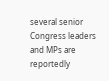several senior Congress leaders and MPs are reportedly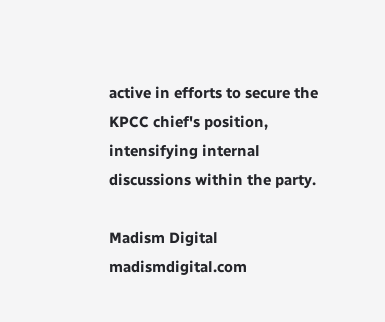active in efforts to secure the KPCC chief's position, intensifying internal discussions within the party.

Madism Digital
madismdigital.com